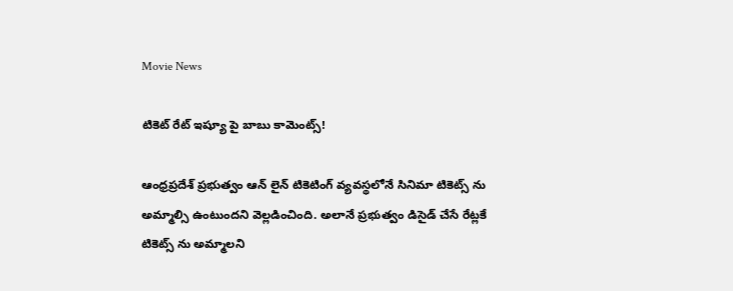Movie News

టికెట్ రేట్ ఇష్యూ పై బాబు కామెంట్స్!

ఆంధ్రప్రదేశ్ ప్రభుత్వం ఆన్ లైన్ టికెటింగ్ వ్యవస్థలోనే సినిమా టికెట్స్ ను అమ్మాల్సి ఉంటుందని వెల్లడించింది. అలానే ప్రభుత్వం డిసైడ్ చేసే రేట్లకే టికెట్స్ ను అమ్మాలని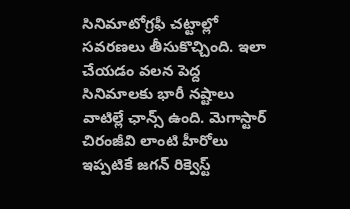సినిమాటోగ్ర‌ఫీ చట్టాల్లో సవరణలు తీసుకొచ్చింది. ఇలా చేయడం వలన పెద్ద సినిమాలకు భారీ నష్టాలు వాటిల్లే ఛాన్స్ ఉంది. మెగాస్టార్ చిరంజీవి లాంటి హీరోలు ఇప్పటికే జగన్ రిక్వెస్ట్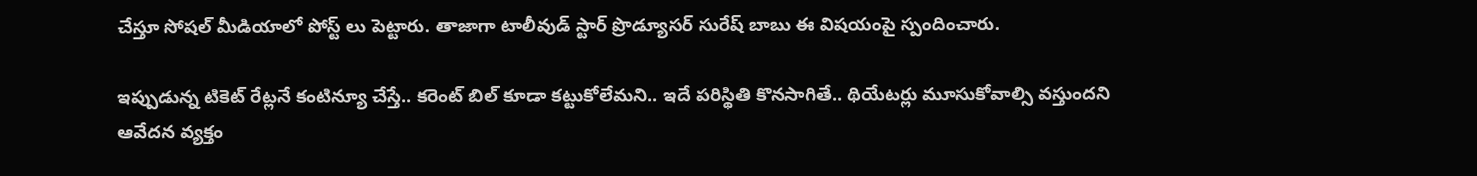చేస్తూ సోషల్ మీడియాలో పోస్ట్ లు పెట్టారు. తాజాగా టాలీవుడ్ స్టార్ ప్రొడ్యూసర్ సురేష్ బాబు ఈ విషయంపై స్పందించారు.

ఇప్పుడున్న టికెట్ రేట్లనే కంటిన్యూ చేస్తే.. కరెంట్ బిల్ కూడా కట్టుకోలేమని.. ఇదే పరిస్థితి కొనసాగితే.. థియేటర్లు మూసుకోవాల్సి వస్తుందని ఆవేదన వ్యక్తం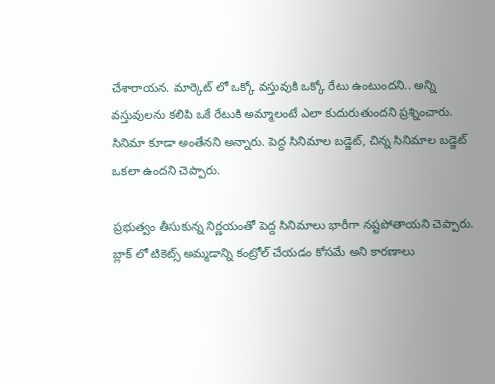చేశారాయన. మార్కెట్ లో ఒక్కో వస్తువుకి ఒక్కో రేటు ఉంటుందని.. అన్ని వస్తువులను కలిపి ఒకే రేటుకి అమ్మాలంటే ఎలా కుదురుతుందని ప్రశ్నించారు. సినిమా కూడా అంతేనని అన్నారు. పెద్ద సినిమాల బడ్జెట్, చిన్న సినిమాల బడ్జెట్ ఒకలా ఉందని చెప్పారు.

ప్రభుత్వం తీసుకున్న నిర్ణయంతో పెద్ద సినిమాలు భారీగా నష్టపోతాయని చెప్పారు. బ్లాక్ లో టికెట్స్ అమ్మడాన్ని కంట్రోల్ చేయడం కోసమే అని కారణాలు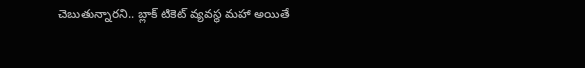చెబుతున్నారని.. బ్లాక్ టికెట్ వ్యవస్థ మహా అయితే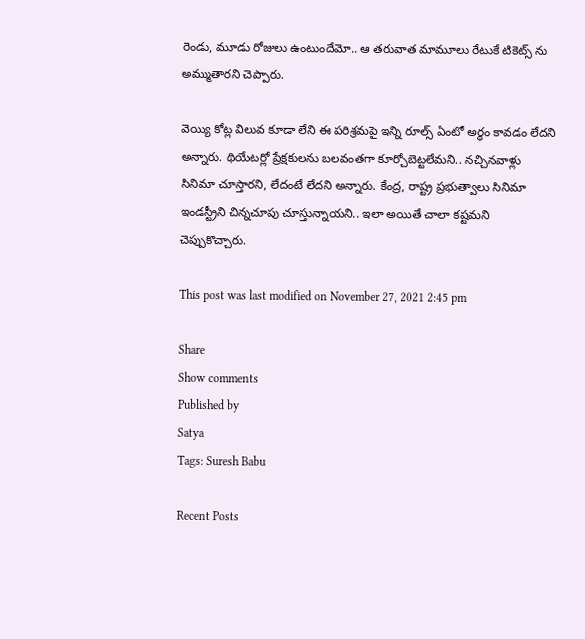రెండు, మూడు రోజులు ఉంటుందేమో.. ఆ తరువాత మామూలు రేటుకే టికెట్స్ ను అమ్ముతారని చెప్పారు.

వెయ్యి కోట్ల విలువ కూడా లేని ఈ పరిశ్రమపై ఇన్ని రూల్స్ ఏంటో అర్ధం కావడం లేదని అన్నారు. థియేటర్లో ప్రేక్షకులను బలవంతగా కూర్చోబెట్టలేమని.. నచ్చినవాళ్లు సినిమా చూస్తారని, లేదంటే లేదని అన్నారు. కేంద్ర, రాష్ట్ర ప్రభుత్వాలు సినిమా ఇండస్ట్రీని చిన్నచూపు చూస్తున్నాయని.. ఇలా అయితే చాలా కష్టమని చెప్పుకొచ్చారు.

This post was last modified on November 27, 2021 2:45 pm

Share
Show comments
Published by
Satya
Tags: Suresh Babu

Recent Posts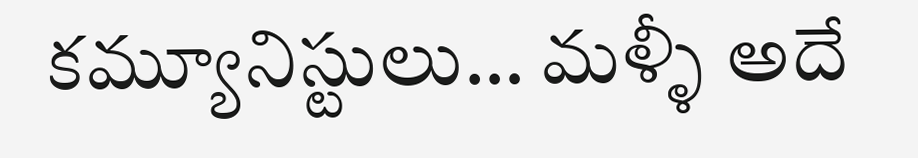కమ్యూనిస్టులు… మళ్ళీ అదే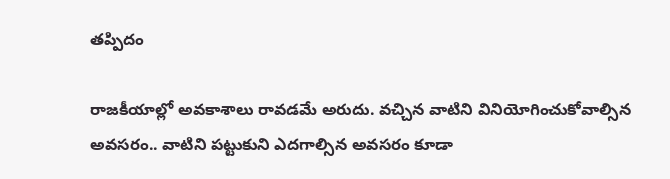తప్పిదం

రాజ‌కీయాల్లో అవ‌కాశాలు రావ‌డ‌మే అరుదు. వ‌చ్చిన వాటిని వినియోగించుకోవాల్సిన అవ‌స‌రం.. వాటిని ప‌ట్టుకుని ఎద‌గాల్సిన అవ‌స‌రం కూడా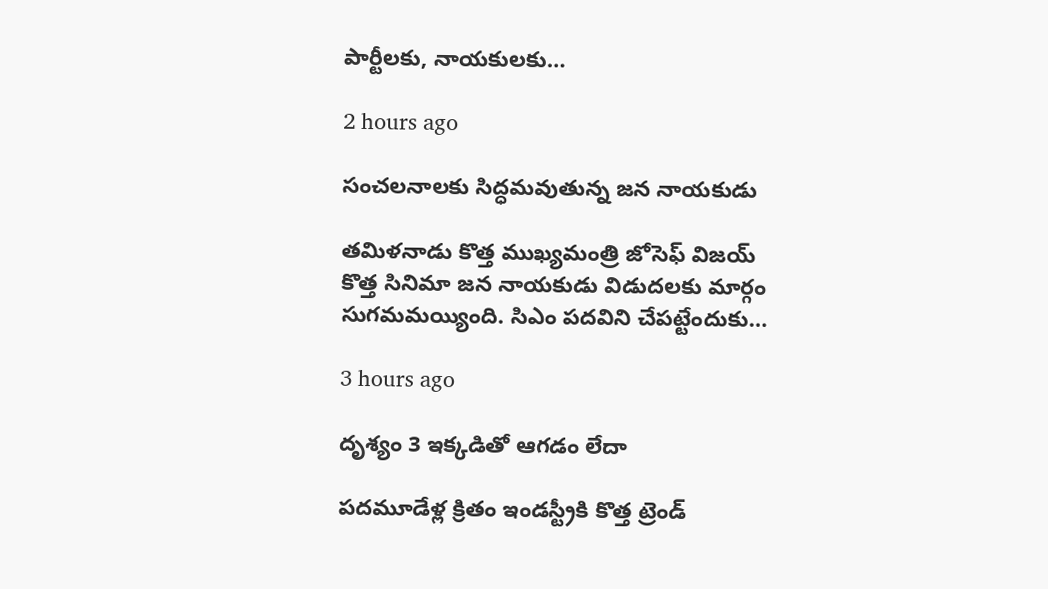పార్టీల‌కు, నాయ‌కుల‌కు…

2 hours ago

సంచలనాలకు సిద్ధమవుతున్న జన నాయకుడు

తమిళనాడు కొత్త ముఖ్యమంత్రి జోసెఫ్ విజయ్ కొత్త సినిమా జన నాయకుడు విడుదలకు మార్గం సుగమమయ్యింది. సిఎం పదవిని చేపట్టేందుకు…

3 hours ago

దృశ్యం 3 ఇక్కడితో ఆగడం లేదా

పదమూడేళ్ల క్రితం ఇండస్ట్రీకి కొత్త ట్రెండ్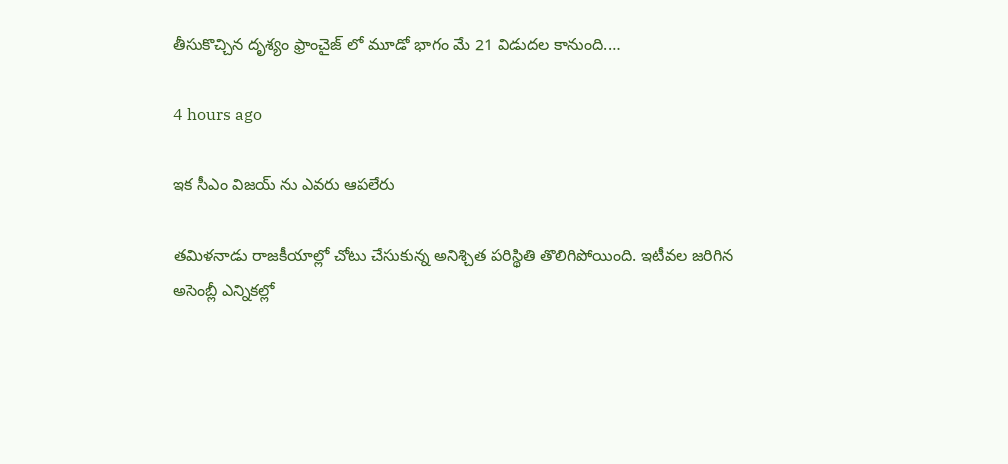తీసుకొచ్చిన దృశ్యం ఫ్రాంచైజ్ లో మూడో భాగం మే 21 విడుదల కానుంది.…

4 hours ago

ఇక సీఎం విజయ్ ను ఎవరు ఆపలేరు

త‌మిళ‌నాడు రాజ‌కీయాల్లో చోటు చేసుకున్న అనిశ్చిత ప‌రిస్థితి తొలిగిపోయింది. ఇటీవ‌ల జ‌రిగిన అసెంబ్లీ ఎన్నిక‌ల్లో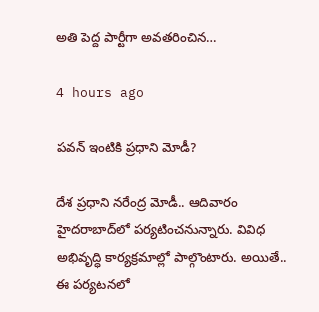అతి పెద్ద పార్టీగా అవ‌త‌రించిన…

4 hours ago

ప‌వ‌న్ ఇంటికి ప్ర‌ధాని మోడీ?

దేశ ప్ర‌ధాని న‌రేంద్ర మోడీ.. ఆదివారం హైద‌రాబాద్‌లో ప‌ర్య‌టించ‌నున్నారు. వివిధ అభివృద్ధి కార్య‌క్ర‌మాల్లో పాల్గొంటారు. అయితే.. ఈ ప‌ర్య‌ట‌న‌లో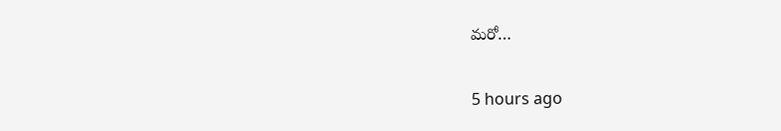మ‌రో…

5 hours ago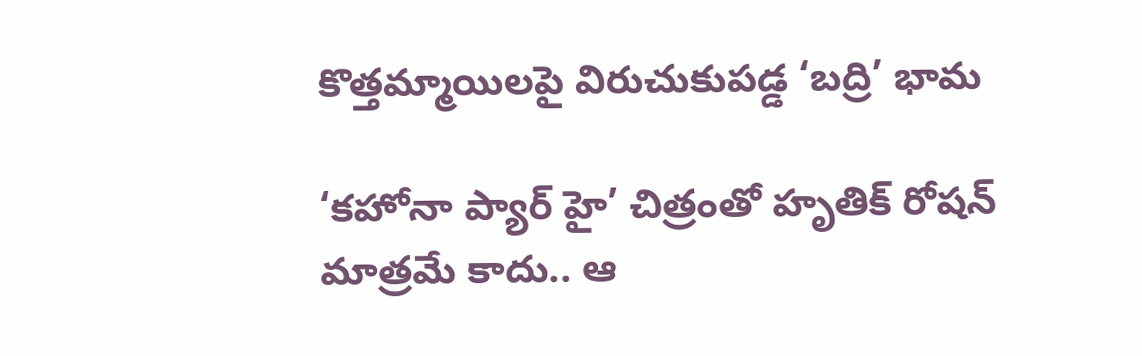కొత్తమ్మాయిలపై విరుచుకుపడ్డ ‘బద్రి’ భామ

‘కహోనా ప్యార్ హై’ చిత్రంతో హృతిక్ రోషన్ మాత్రమే కాదు.. ఆ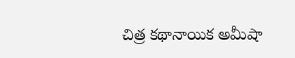చిత్ర కథానాయిక అమీషా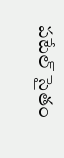పటేల్ సైతం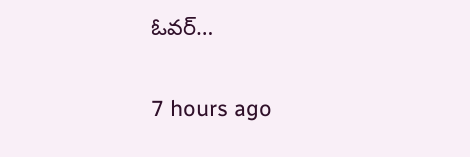ఓవర్…

7 hours ago